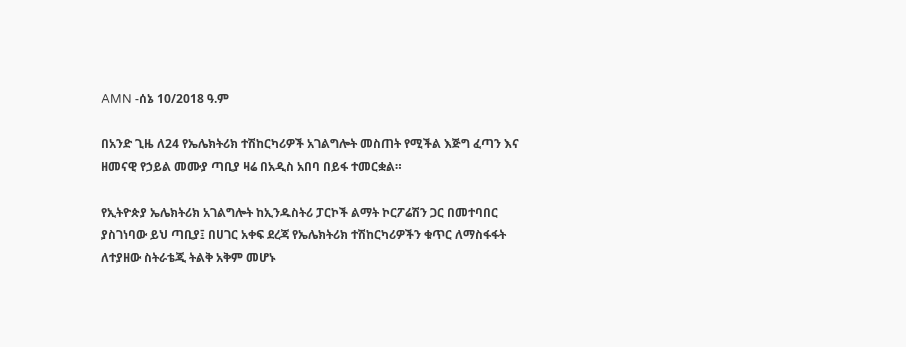AMN -ሰኔ 10/2018 ዓ.ም

በአንድ ጊዜ ለ24 የኤሌክትሪክ ተሽከርካሪዎች አገልግሎት መስጠት የሚችል እጅግ ፈጣን እና ዘመናዊ የኃይል መሙያ ጣቢያ ዛሬ በአዲስ አበባ በይፋ ተመርቋል።

የኢትዮጵያ ኤሌክትሪክ አገልግሎት ከኢንዱስትሪ ፓርኮች ልማት ኮርፖሬሽን ጋር በመተባበር ያስገነባው ይህ ጣቢያ፤ በሀገር አቀፍ ደረጃ የኤሌክትሪክ ተሽከርካሪዎችን ቁጥር ለማስፋፋት ለተያዘው ስትራቴጂ ትልቅ አቅም መሆኑ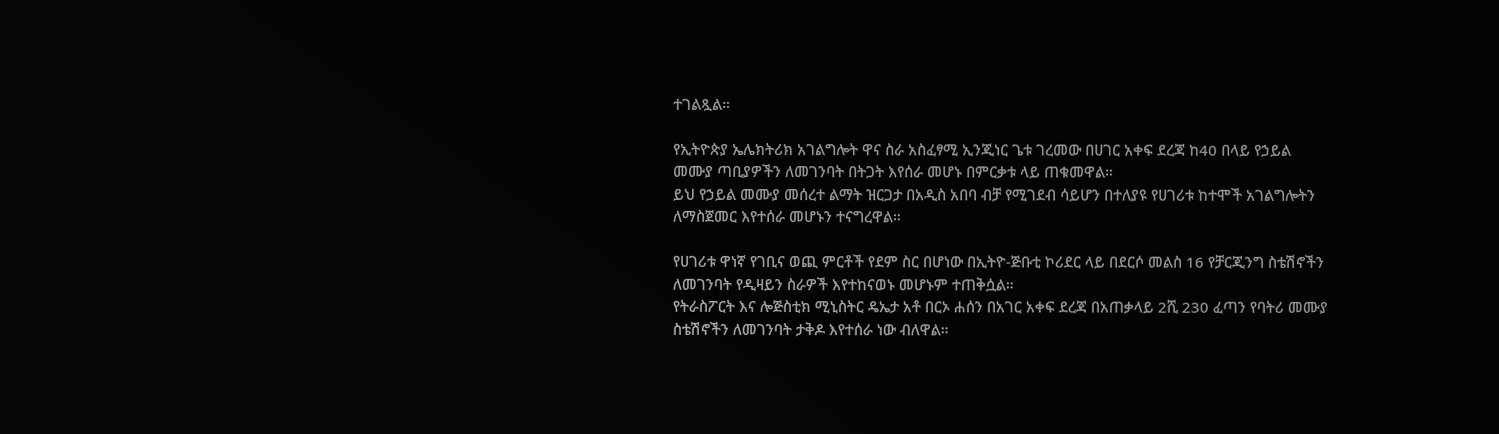ተገልጿል።

የኢትዮጵያ ኤሌክትሪክ አገልግሎት ዋና ስራ አስፈፃሚ ኢንጂነር ጌቱ ገረመው በሀገር አቀፍ ደረጃ ከ40 በላይ የኃይል መሙያ ጣቢያዎችን ለመገንባት በትጋት እየሰራ መሆኑ በምርቃቱ ላይ ጠቁመዋል።
ይህ የኃይል መሙያ መሰረተ ልማት ዝርጋታ በአዲስ አበባ ብቻ የሚገደብ ሳይሆን በተለያዩ የሀገሪቱ ከተሞች አገልግሎትን ለማስጀመር እየተሰራ መሆኑን ተናግረዋል።

የሀገሪቱ ዋነኛ የገቢና ወጪ ምርቶች የደም ስር በሆነው በኢትዮ-ጅቡቲ ኮሪደር ላይ በደርሶ መልስ 16 የቻርጂንግ ስቴሽኖችን ለመገንባት የዲዛይን ስራዎች እየተከናወኑ መሆኑም ተጠቅሷል።
የትራስፖርት እና ሎጅስቲክ ሚኒስትር ዴኤታ አቶ በርኦ ሐሰን በአገር አቀፍ ደረጃ በአጠቃላይ 2ሺ 230 ፈጣን የባትሪ መሙያ ስቴሽኖችን ለመገንባት ታቅዶ እየተሰራ ነው ብለዋል።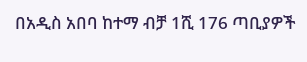በአዲስ አበባ ከተማ ብቻ 1ሺ 176 ጣቢያዎች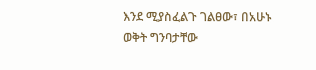እንደ ሚያስፈልጉ ገልፀው፣ በአሁኑ ወቅት ግንባታቸው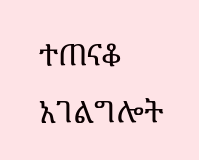ተጠናቆ አገልግሎት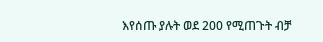እየሰጡ ያሉት ወደ 200 የሚጠጉት ብቻ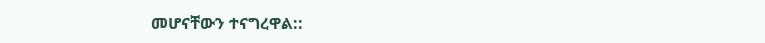መሆናቸውን ተናግረዋል::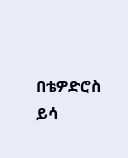በቴዎድሮስ ይሳ